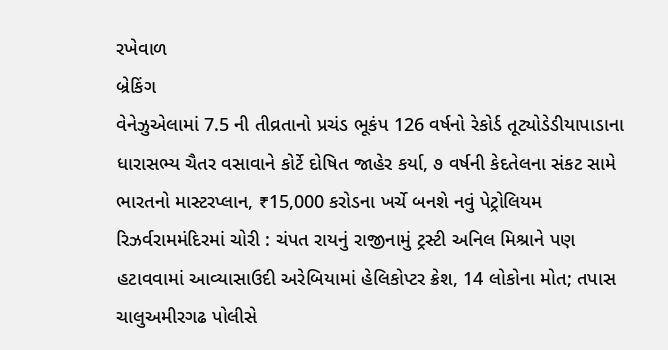રખેવાળ
બ્રેકિંગ
વેનેઝુએલામાં 7.5 ની તીવ્રતાનો પ્રચંડ ભૂકંપ 126 વર્ષનો રેકોર્ડ તૂટ્યોડેડીયાપાડાના ધારાસભ્ય ચૈતર વસાવાને કોર્ટે દોષિત જાહેર કર્યા, ૭ વર્ષની કેદતેલના સંકટ સામે ભારતનો માસ્ટરપ્લાન, ₹15,000 કરોડના ખર્ચે બનશે નવું પેટ્રોલિયમ રિઝર્વરામમંદિરમાં ચોરી : ચંપત રાયનું રાજીનામું ટ્રસ્ટી અનિલ મિશ્રાને પણ હટાવવામાં આવ્યાસાઉદી અરેબિયામાં હેલિકોપ્ટર ક્રેશ, 14 લોકોના મોત; તપાસ ચાલુઅમીરગઢ પોલીસે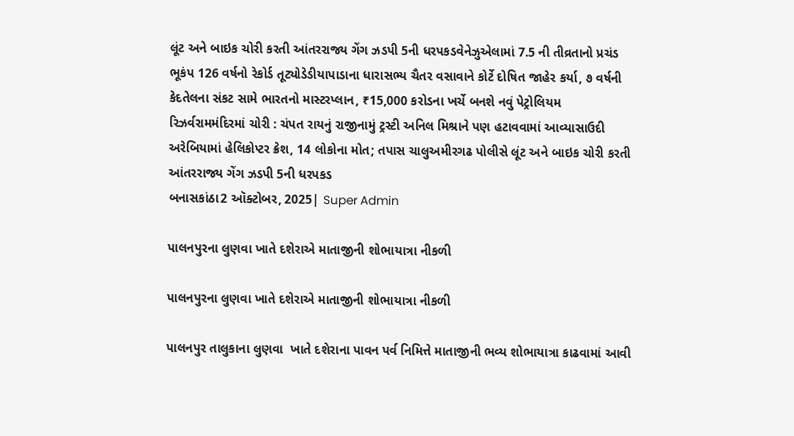લૂંટ અને બાઇક ચોરી કરતી આંતરરાજ્ય ગેંગ ઝડપી 5ની ધરપકડવેનેઝુએલામાં 7.5 ની તીવ્રતાનો પ્રચંડ ભૂકંપ 126 વર્ષનો રેકોર્ડ તૂટ્યોડેડીયાપાડાના ધારાસભ્ય ચૈતર વસાવાને કોર્ટે દોષિત જાહેર કર્યા, ૭ વર્ષની કેદતેલના સંકટ સામે ભારતનો માસ્ટરપ્લાન, ₹15,000 કરોડના ખર્ચે બનશે નવું પેટ્રોલિયમ રિઝર્વરામમંદિરમાં ચોરી : ચંપત રાયનું રાજીનામું ટ્રસ્ટી અનિલ મિશ્રાને પણ હટાવવામાં આવ્યાસાઉદી અરેબિયામાં હેલિકોપ્ટર ક્રેશ, 14 લોકોના મોત; તપાસ ચાલુઅમીરગઢ પોલીસે લૂંટ અને બાઇક ચોરી કરતી આંતરરાજ્ય ગેંગ ઝડપી 5ની ધરપકડ
બનાસકાંઠા2 ઑક્ટોબર, 2025| Super Admin

પાલનપુરના લુણવા ખાતે દશેરાએ માતાજીની શોભાયાત્રા નીકળી

પાલનપુરના લુણવા ખાતે દશેરાએ માતાજીની શોભાયાત્રા નીકળી

પાલનપુર તાલુકાના લુણવા  ખાતે દશેરાના પાવન પર્વ નિમિત્તે માતાજીની ભવ્ય શોભાયાત્રા કાઢવામાં આવી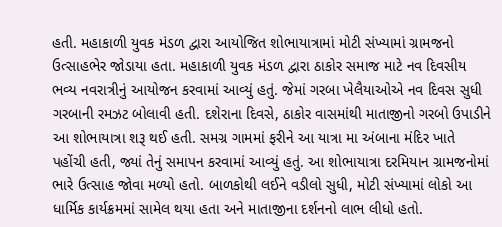હતી. મહાકાળી યુવક મંડળ દ્વારા આયોજિત શોભાયાત્રામાં મોટી સંખ્યામાં ગ્રામજનો ઉત્સાહભેર જોડાયા હતા. મહાકાળી યુવક મંડળ દ્વારા ઠાકોર સમાજ માટે નવ દિવસીય ભવ્ય નવરાત્રીનું આયોજન કરવામાં આવ્યું હતું. જેમાં ગરબા ખેલૈયાઓએ નવ દિવસ સુધી ગરબાની રમઝટ બોલાવી હતી. દશેરાના દિવસે, ઠાકોર વાસમાંથી માતાજીનો ગરબો ઉપાડીને આ શોભાયાત્રા શરૂ થઈ હતી. સમગ્ર ગામમાં ફરીને આ યાત્રા મા અંબાના મંદિર ખાતે પહોંચી હતી, જ્યાં તેનું સમાપન કરવામાં આવ્યું હતું. આ શોભાયાત્રા દરમિયાન ગ્રામજનોમાં ભારે ઉત્સાહ જોવા મળ્યો હતો. બાળકોથી લઈને વડીલો સુધી, મોટી સંખ્યામાં લોકો આ ધાર્મિક કાર્યક્રમમાં સામેલ થયા હતા અને માતાજીના દર્શનનો લાભ લીધો હતો.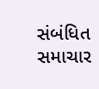સંબંધિત સમાચાર